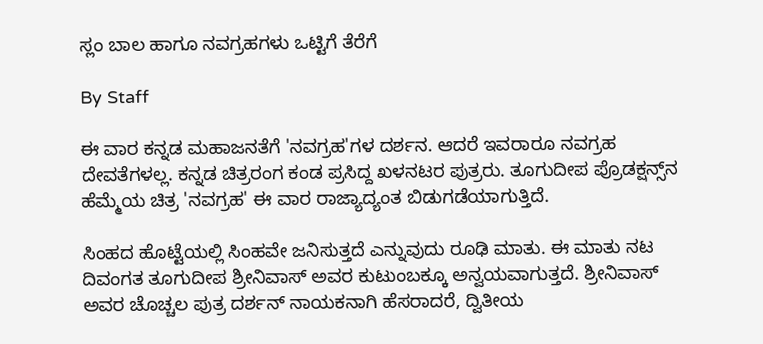ಸ್ಲಂ ಬಾಲ ಹಾಗೂ ನವಗ್ರಹಗಳು ಒಟ್ಟಿಗೆ ತೆರೆಗೆ

By Staff

ಈ ವಾರ ಕನ್ನಡ ಮಹಾಜನತೆಗೆ 'ನವಗ್ರಹ'ಗಳ ದರ್ಶನ. ಆದರೆ ಇವರಾರೂ ನವಗ್ರಹ ದೇವತೆಗಳಲ್ಲ. ಕನ್ನಡ ಚಿತ್ರರಂಗ ಕಂಡ ಪ್ರಸಿದ್ದ ಖಳನಟರ ಪುತ್ರರು. ತೂಗುದೀಪ ಪ್ರೊಡಕ್ಷನ್ಸ್‌ನ ಹೆಮ್ಮೆಯ ಚಿತ್ರ 'ನವಗ್ರಹ' ಈ ವಾರ ರಾಜ್ಯಾದ್ಯಂತ ಬಿಡುಗಡೆಯಾಗುತ್ತಿದೆ.

ಸಿಂಹದ ಹೊಟ್ಟೆಯಲ್ಲಿ ಸಿಂಹವೇ ಜನಿಸುತ್ತದೆ ಎನ್ನುವುದು ರೂಢಿ ಮಾತು. ಈ ಮಾತು ನಟ ದಿವಂಗತ ತೂಗುದೀಪ ಶ್ರೀನಿವಾಸ್ ಅವರ ಕುಟುಂಬಕ್ಕೂ ಅನ್ವಯವಾಗುತ್ತದೆ. ಶ್ರೀನಿವಾಸ್ ಅವರ ಚೊಚ್ಚಲ ಪುತ್ರ ದರ್ಶನ್ ನಾಯಕನಾಗಿ ಹೆಸರಾದರೆ, ದ್ವಿತೀಯ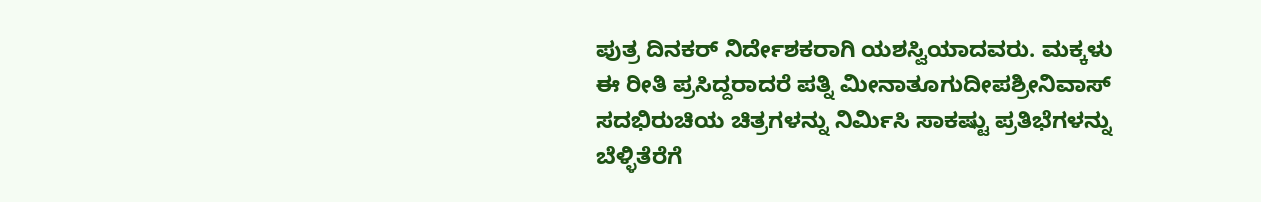ಪುತ್ರ ದಿನಕರ್ ನಿರ್ದೇಶಕರಾಗಿ ಯಶಸ್ವಿಯಾದವರು. ಮಕ್ಕಳು ಈ ರೀತಿ ಪ್ರಸಿದ್ದರಾದರೆ ಪತ್ನಿ ಮೀನಾತೂಗುದೀಪಶ್ರೀನಿವಾಸ್ ಸದಭಿರುಚಿಯ ಚಿತ್ರಗಳನ್ನು ನಿರ್ಮಿಸಿ ಸಾಕಷ್ಟು ಪ್ರತಿಭೆಗಳನ್ನು ಬೆಳ್ಳಿತೆರೆಗೆ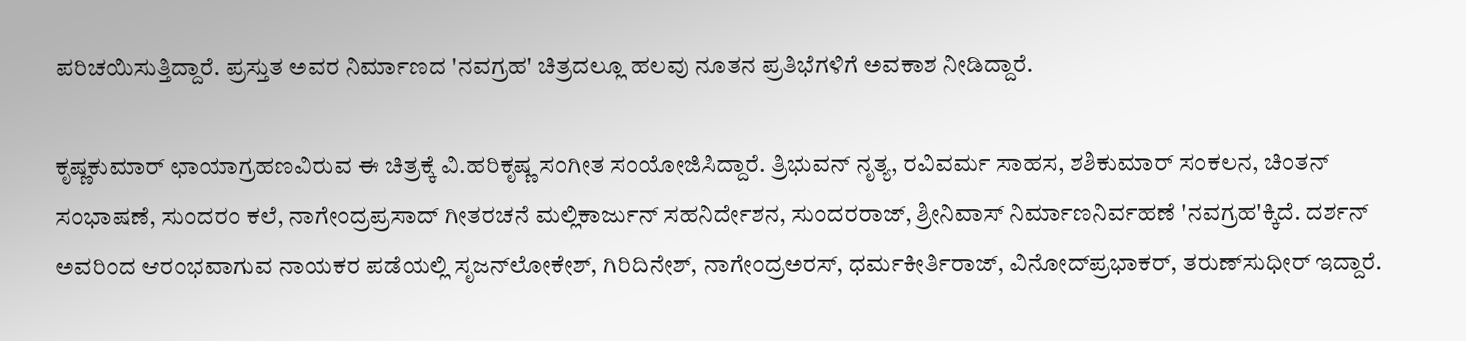ಪರಿಚಯಿಸುತ್ತಿದ್ದಾರೆ. ಪ್ರಸ್ತುತ ಅವರ ನಿರ್ಮಾಣದ 'ನವಗ್ರಹ' ಚಿತ್ರದಲ್ಲೂ ಹಲವು ನೂತನ ಪ್ರತಿಭೆಗಳಿಗೆ ಅವಕಾಶ ನೀಡಿದ್ದಾರೆ.

ಕೃಷ್ಣಕುಮಾರ್ ಛಾಯಾಗ್ರಹಣವಿರುವ ಈ ಚಿತ್ರಕ್ಕೆ ವಿ.ಹರಿಕೃಷ್ಣ ಸಂಗೀತ ಸಂಯೋಜಿಸಿದ್ದಾರೆ. ತ್ರಿಭುವನ್ ನೃತ್ಯ, ರವಿವರ್ಮ ಸಾಹಸ, ಶಶಿಕುಮಾರ್ ಸಂಕಲನ, ಚಿಂತನ್ ಸಂಭಾಷಣೆ, ಸುಂದರಂ ಕಲೆ, ನಾಗೇಂದ್ರಪ್ರಸಾದ್ ಗೀತರಚನೆ ಮಲ್ಲಿಕಾರ್ಜುನ್ ಸಹನಿರ್ದೇಶನ, ಸುಂದರರಾಜ್, ಶ್ರೀನಿವಾಸ್ ನಿರ್ಮಾಣನಿರ್ವಹಣೆ 'ನವಗ್ರಹ'ಕ್ಕಿದೆ. ದರ್ಶನ್ ಅವರಿಂದ ಆರಂಭವಾಗುವ ನಾಯಕರ ಪಡೆಯಲ್ಲಿ ಸೃಜನ್‌ಲೋಕೇಶ್, ಗಿರಿದಿನೇಶ್, ನಾಗೇಂದ್ರಅರಸ್, ಧರ್ಮಕೀರ್ತಿರಾಜ್, ವಿನೋದ್‌ಪ್ರಭಾಕರ್, ತರುಣ್‌ಸುಧೀರ್ ಇದ್ದಾರೆ.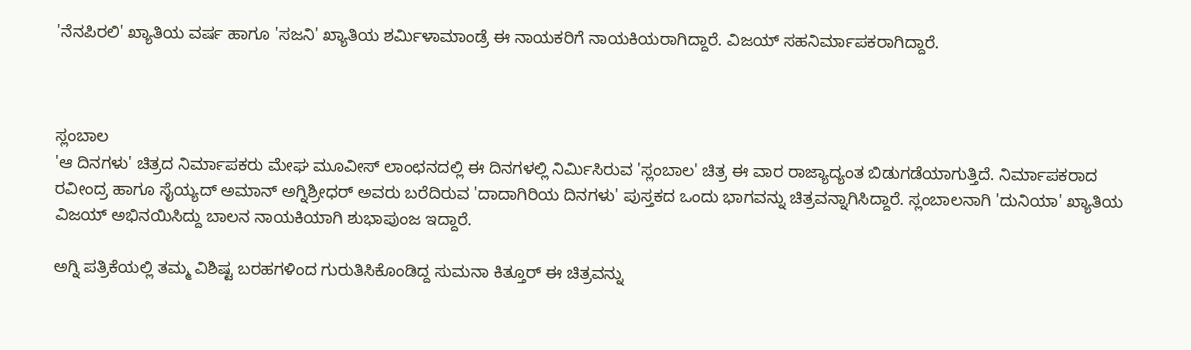'ನೆನಪಿರಲಿ' ಖ್ಯಾತಿಯ ವರ್ಷ ಹಾಗೂ 'ಸಜನಿ' ಖ್ಯಾತಿಯ ಶರ್ಮಿಳಾಮಾಂಡ್ರೆ ಈ ನಾಯಕರಿಗೆ ನಾಯಕಿಯರಾಗಿದ್ದಾರೆ. ವಿಜಯ್ ಸಹನಿರ್ಮಾಪಕರಾಗಿದ್ದಾರೆ.



ಸ್ಲಂಬಾಲ
'ಆ ದಿನಗಳು' ಚಿತ್ರದ ನಿರ್ಮಾಪಕರು ಮೇಘ ಮೂವೀಸ್ ಲಾಂಛನದಲ್ಲಿ ಈ ದಿನಗಳಲ್ಲಿ ನಿರ್ಮಿಸಿರುವ 'ಸ್ಲಂಬಾಲ' ಚಿತ್ರ ಈ ವಾರ ರಾಜ್ಯಾದ್ಯಂತ ಬಿಡುಗಡೆಯಾಗುತ್ತಿದೆ. ನಿರ್ಮಾಪಕರಾದ ರವೀಂದ್ರ ಹಾಗೂ ಸೈಯ್ಯದ್ ಅಮಾನ್ ಅಗ್ನಿಶ್ರೀಧರ್ ಅವರು ಬರೆದಿರುವ 'ದಾದಾಗಿರಿಯ ದಿನಗಳು' ಪುಸ್ತಕದ ಒಂದು ಭಾಗವನ್ನು ಚಿತ್ರವನ್ನಾಗಿಸಿದ್ದಾರೆ. ಸ್ಲಂಬಾಲನಾಗಿ 'ದುನಿಯಾ' ಖ್ಯಾತಿಯ ವಿಜಯ್ ಅಭಿನಯಿಸಿದ್ದು ಬಾಲನ ನಾಯಕಿಯಾಗಿ ಶುಭಾಪುಂಜ ಇದ್ದಾರೆ.

ಅಗ್ನಿ ಪತ್ರಿಕೆಯಲ್ಲಿ ತಮ್ಮ ವಿಶಿಷ್ಟ ಬರಹಗಳಿಂದ ಗುರುತಿಸಿಕೊಂಡಿದ್ದ ಸುಮನಾ ಕಿತ್ತೂರ್ ಈ ಚಿತ್ರವನ್ನು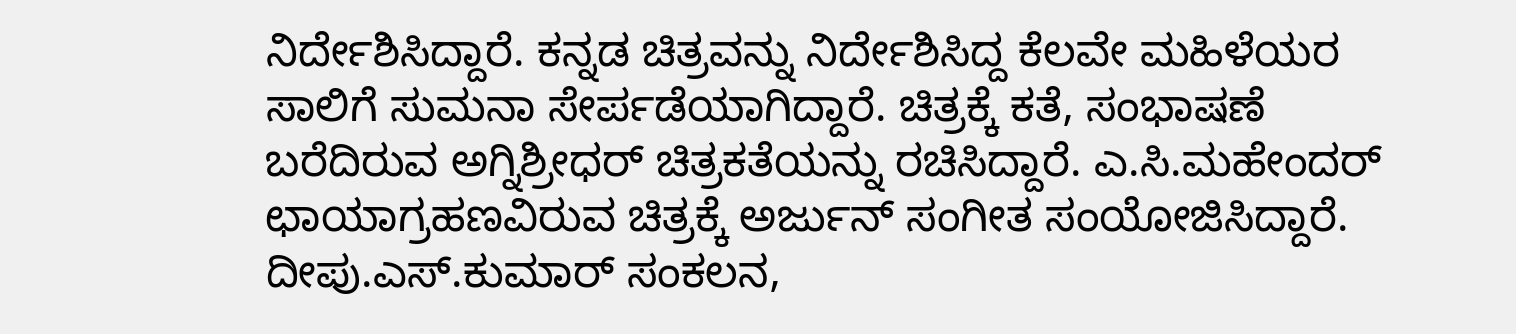ನಿರ್ದೇಶಿಸಿದ್ದಾರೆ. ಕನ್ನಡ ಚಿತ್ರವನ್ನು ನಿರ್ದೇಶಿಸಿದ್ದ ಕೆಲವೇ ಮಹಿಳೆಯರ ಸಾಲಿಗೆ ಸುಮನಾ ಸೇರ್ಪಡೆಯಾಗಿದ್ದಾರೆ. ಚಿತ್ರಕ್ಕೆ ಕತೆ, ಸಂಭಾಷಣೆ ಬರೆದಿರುವ ಅಗ್ನಿಶ್ರೀಧರ್ ಚಿತ್ರಕತೆಯನ್ನು ರಚಿಸಿದ್ದಾರೆ. ಎ.ಸಿ.ಮಹೇಂದರ್ ಛಾಯಾಗ್ರಹಣವಿರುವ ಚಿತ್ರಕ್ಕೆ ಅರ್ಜುನ್ ಸಂಗೀತ ಸಂಯೋಜಿಸಿದ್ದಾರೆ. ದೀಪು.ಎಸ್.ಕುಮಾರ್ ಸಂಕಲನ,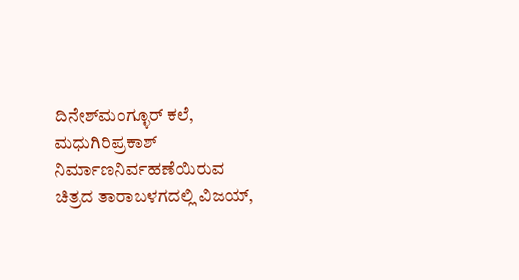ದಿನೇಶ್‌ಮಂಗ್ಳೂರ್ ಕಲೆ, ಮಧುಗಿರಿಪ್ರಕಾಶ್ ನಿರ್ಮಾಣನಿರ್ವಹಣೆಯಿರುವ ಚಿತ್ರದ ತಾರಾಬಳಗದಲ್ಲಿ ವಿಜಯ್,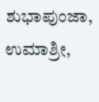ಶುಭಾಪುಂಜಾ, ಉಮಾಶ್ರೀ,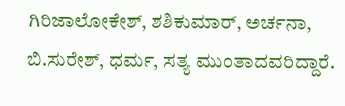ಗಿರಿಜಾಲೋಕೇಶ್, ಶಶಿಕುಮಾರ್, ಅರ್ಚನಾ, ಬಿ.ಸುರೇಶ್, ಧರ್ಮ, ಸತ್ಯ ಮುಂತಾದವರಿದ್ದಾರೆ.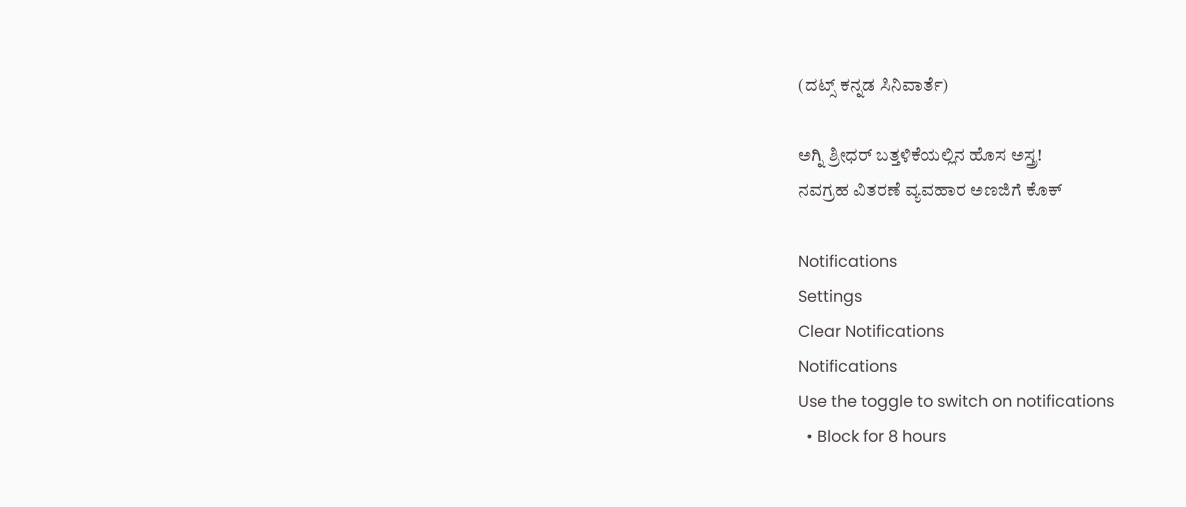(ದಟ್ಸ್ ಕನ್ನಡ ಸಿನಿವಾರ್ತೆ)

ಅಗ್ನಿ ಶ್ರೀಧರ್ ಬತ್ತಳಿಕೆಯಲ್ಲಿನ ಹೊಸ ಅಸ್ತ್ರ!
ನವಗ್ರಹ ವಿತರಣೆ ವ್ಯವಹಾರ ಅಣಜಿಗೆ ಕೊಕ್

Notifications
Settings
Clear Notifications
Notifications
Use the toggle to switch on notifications
  • Block for 8 hours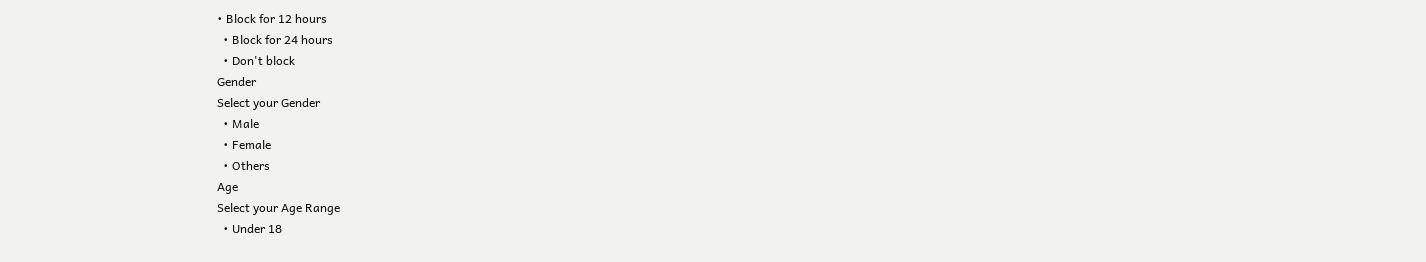• Block for 12 hours
  • Block for 24 hours
  • Don't block
Gender
Select your Gender
  • Male
  • Female
  • Others
Age
Select your Age Range
  • Under 18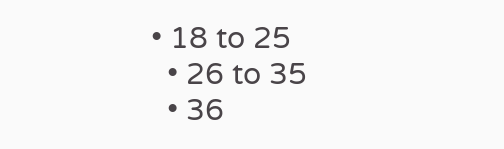• 18 to 25
  • 26 to 35
  • 36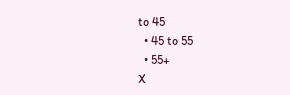to 45
  • 45 to 55
  • 55+
X